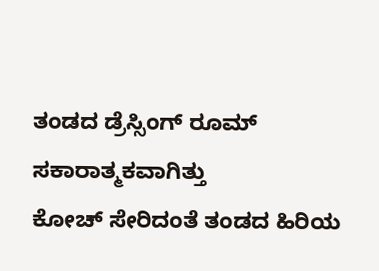ತಂಡದ ಡ್ರೆಸ್ಸಿಂಗ್ ರೂಮ್ ಸಕಾರಾತ್ಮಕವಾಗಿತ್ತು
ಕೋಚ್ ಸೇರಿದಂತೆ ತಂಡದ ಹಿರಿಯ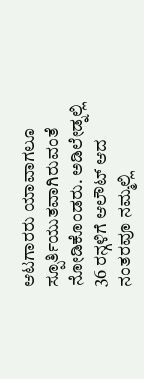ಆಟಗಾರರು ಯಾವಾಗಲೂ ಸ್ಪೂರ್ತಿಯುತವಾಗಿರುವಂತೆ ನೋಡಿಕೊಂಡರು. ಅಡಿಲೇಡ್ನಲ್ಲಿ 36 ರನ್ಗಳಿಗೆ ಆಲೌಟ್ ಆದ ನಂತರವೂ ನಮ್ಮಲ್ಲಿ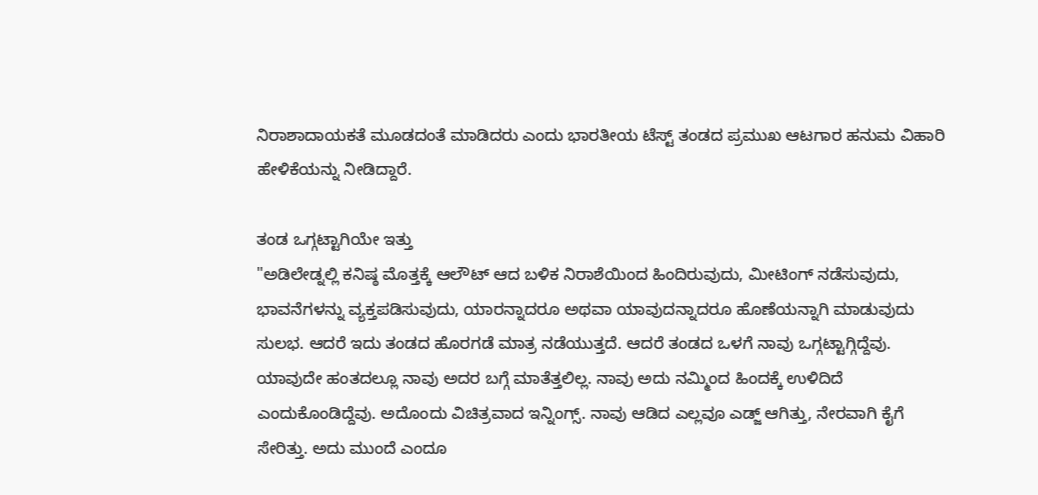ನಿರಾಶಾದಾಯಕತೆ ಮೂಡದಂತೆ ಮಾಡಿದರು ಎಂದು ಭಾರತೀಯ ಟೆಸ್ಟ್ ತಂಡದ ಪ್ರಮುಖ ಆಟಗಾರ ಹನುಮ ವಿಹಾರಿ ಹೇಳಿಕೆಯನ್ನು ನೀಡಿದ್ದಾರೆ.

ತಂಡ ಒಗ್ಗಟ್ಟಾಗಿಯೇ ಇತ್ತು
"ಅಡಿಲೇಡ್ನಲ್ಲಿ ಕನಿಷ್ಠ ಮೊತ್ತಕ್ಕೆ ಆಲೌಟ್ ಆದ ಬಳಿಕ ನಿರಾಶೆಯಿಂದ ಹಿಂದಿರುವುದು, ಮೀಟಿಂಗ್ ನಡೆಸುವುದು, ಭಾವನೆಗಳನ್ನು ವ್ಯಕ್ತಪಡಿಸುವುದು, ಯಾರನ್ನಾದರೂ ಅಥವಾ ಯಾವುದನ್ನಾದರೂ ಹೊಣೆಯನ್ನಾಗಿ ಮಾಡುವುದು ಸುಲಭ. ಆದರೆ ಇದು ತಂಡದ ಹೊರಗಡೆ ಮಾತ್ರ ನಡೆಯುತ್ತದೆ. ಆದರೆ ತಂಡದ ಒಳಗೆ ನಾವು ಒಗ್ಗಟ್ಟಾಗ್ಗಿದ್ದೆವು. ಯಾವುದೇ ಹಂತದಲ್ಲೂ ನಾವು ಅದರ ಬಗ್ಗೆ ಮಾತೆತ್ತಲಿಲ್ಲ. ನಾವು ಅದು ನಮ್ಮಿಂದ ಹಿಂದಕ್ಕೆ ಉಳಿದಿದೆ ಎಂದುಕೊಂಡಿದ್ದೆವು. ಅದೊಂದು ವಿಚಿತ್ರವಾದ ಇನ್ನಿಂಗ್ಸ್. ನಾವು ಆಡಿದ ಎಲ್ಲವೂ ಎಡ್ಜ್ ಆಗಿತ್ತು, ನೇರವಾಗಿ ಕೈಗೆ ಸೇರಿತ್ತು. ಅದು ಮುಂದೆ ಎಂದೂ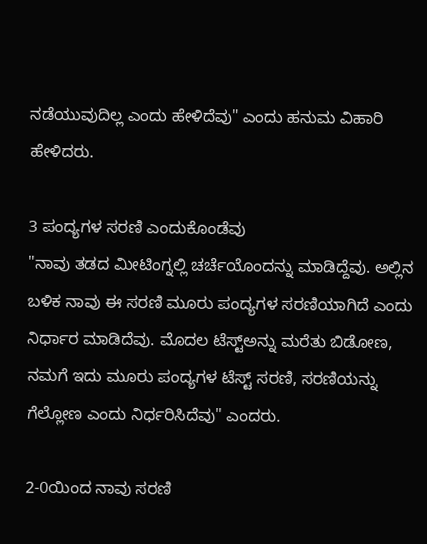ನಡೆಯುವುದಿಲ್ಲ ಎಂದು ಹೇಳಿದೆವು" ಎಂದು ಹನುಮ ವಿಹಾರಿ ಹೇಳಿದರು.

3 ಪಂದ್ಯಗಳ ಸರಣಿ ಎಂದುಕೊಂಡೆವು
"ನಾವು ತಡದ ಮೀಟಿಂಗ್ನಲ್ಲಿ ಚರ್ಚೆಯೊಂದನ್ನು ಮಾಡಿದ್ದೆವು. ಅಲ್ಲಿನ ಬಳಿಕ ನಾವು ಈ ಸರಣಿ ಮೂರು ಪಂದ್ಯಗಳ ಸರಣಿಯಾಗಿದೆ ಎಂದು ನಿರ್ಧಾರ ಮಾಡಿದೆವು. ಮೊದಲ ಟೆಸ್ಟ್ಅನ್ನು ಮರೆತು ಬಿಡೋಣ, ನಮಗೆ ಇದು ಮೂರು ಪಂದ್ಯಗಳ ಟೆಸ್ಟ್ ಸರಣಿ, ಸರಣಿಯನ್ನು ಗೆಲ್ಲೋಣ ಎಂದು ನಿರ್ಧರಿಸಿದೆವು" ಎಂದರು.

2-0ಯಿಂದ ನಾವು ಸರಣಿ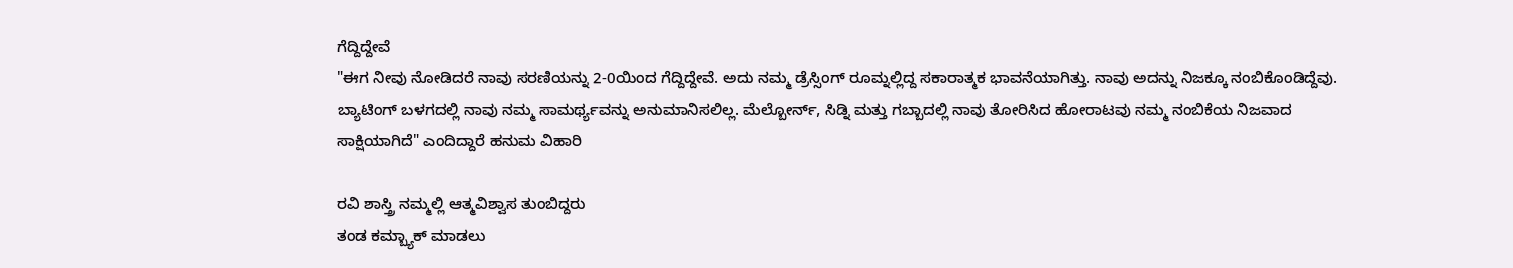ಗೆದ್ದಿದ್ದೇವೆ
"ಈಗ ನೀವು ನೋಡಿದರೆ ನಾವು ಸರಣಿಯನ್ನು 2-0ಯಿಂದ ಗೆದ್ದಿದ್ದೇವೆ. ಅದು ನಮ್ಮ ಡ್ರೆಸ್ಸಿಂಗ್ ರೂಮ್ನಲ್ಲಿದ್ದ ಸಕಾರಾತ್ಮಕ ಭಾವನೆಯಾಗಿತ್ತು. ನಾವು ಅದನ್ನು ನಿಜಕ್ಕೂ ನಂಬಿಕೊಂಡಿದ್ದೆವು. ಬ್ಯಾಟಿಂಗ್ ಬಳಗದಲ್ಲಿ ನಾವು ನಮ್ಮ ಸಾಮರ್ಥ್ಯವನ್ನು ಅನುಮಾನಿಸಲಿಲ್ಲ. ಮೆಲ್ಬೋರ್ನ್, ಸಿಡ್ನಿ ಮತ್ತು ಗಬ್ಬಾದಲ್ಲಿ ನಾವು ತೋರಿಸಿದ ಹೋರಾಟವು ನಮ್ಮ ನಂಬಿಕೆಯ ನಿಜವಾದ ಸಾಕ್ಷಿಯಾಗಿದೆ" ಎಂದಿದ್ದಾರೆ ಹನುಮ ವಿಹಾರಿ

ರವಿ ಶಾಸ್ತ್ರಿ ನಮ್ಮಲ್ಲಿ ಆತ್ಮವಿಶ್ವಾಸ ತುಂಬಿದ್ದರು
ತಂಡ ಕಮ್ಬ್ಯಾಕ್ ಮಾಡಲು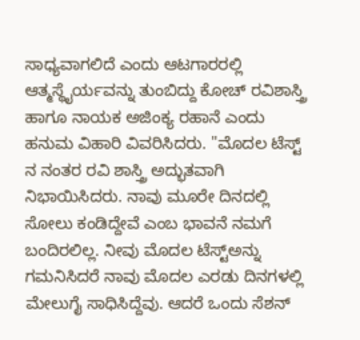ಸಾಧ್ಯವಾಗಲಿದೆ ಎಂದು ಆಟಗಾರರಲ್ಲಿ ಆತ್ಮಸ್ಥೈರ್ಯವನ್ನು ತುಂಬಿದ್ದು ಕೋಚ್ ರವಿಶಾಸ್ತ್ರಿ ಹಾಗೂ ನಾಯಕ ಅಜಿಂಕ್ಯ ರಹಾನೆ ಎಂದು ಹನುಮ ವಿಹಾರಿ ವಿವರಿಸಿದರು. "ಮೊದಲ ಟೆಸ್ಟ್ ನ ನಂತರ ರವಿ ಶಾಸ್ತ್ರಿ ಅದ್ಭುತವಾಗಿ ನಿಭಾಯಿಸಿದರು. ನಾವು ಮೂರೇ ದಿನದಲ್ಲಿ ಸೋಲು ಕಂಡಿದ್ದೇವೆ ಎಂಬ ಭಾವನೆ ನಮಗೆ ಬಂದಿರಲಿಲ್ಲ. ನೀವು ಮೊದಲ ಟೆಸ್ಟ್ಅನ್ನು ಗಮನಿಸಿದರೆ ನಾವು ಮೊದಲ ಎರಡು ದಿನಗಳಲ್ಲಿ ಮೇಲುಗೈ ಸಾಧಿಸಿದ್ದೆವು. ಆದರೆ ಒಂದು ಸೆಶನ್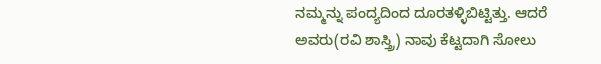ನಮ್ಮನ್ನು ಪಂದ್ಯದಿಂದ ದೂರತಳ್ಳಿಬಿಟ್ಟಿತ್ತು. ಆದರೆ ಅವರು(ರವಿ ಶಾಸ್ತ್ರಿ) ನಾವು ಕೆಟ್ಟದಾಗಿ ಸೋಲು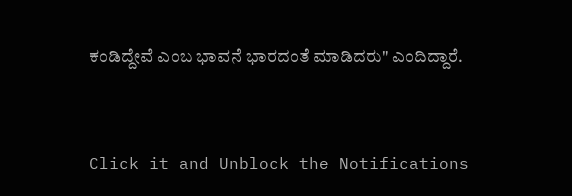ಕಂಡಿದ್ದೇವೆ ಎಂಬ ಭಾವನೆ ಭಾರದಂತೆ ಮಾಡಿದರು" ಎಂದಿದ್ದಾರೆ.


Click it and Unblock the Notifications